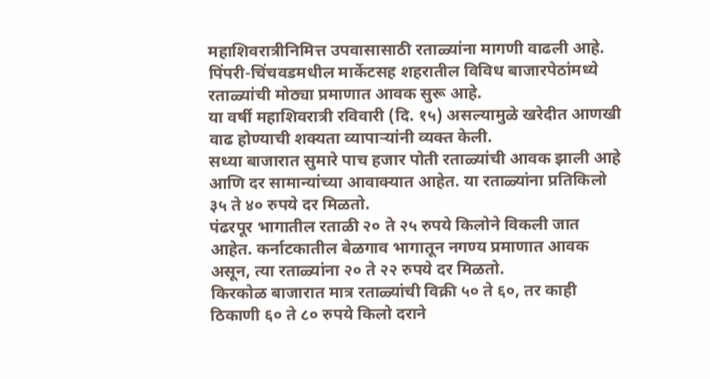महाशिवरात्रीनिमित्त उपवासासाठी रताळ्यांना मागणी वाढली आहे. पिंपरी-चिंचवडमधील मार्केटसह शहरातील विविध बाजारपेठांमध्ये रताळ्यांची मोठ्या प्रमाणात आवक सुरू आहे.
या वर्षी महाशिवरात्री रविवारी (दि. १५) असल्यामुळे खरेदीत आणखी वाढ होण्याची शक्यता व्यापाऱ्यांनी व्यक्त केली.
सध्या बाजारात सुमारे पाच हजार पोती रताळ्यांची आवक झाली आहे आणि दर सामान्यांच्या आवाक्यात आहेत. या रताळ्यांना प्रतिकिलो ३५ ते ४० रुपये दर मिळतो.
पंढरपूर भागातील रताळी २० ते २५ रुपये किलोने विकली जात आहेत. कर्नाटकातील बेळगाव भागातून नगण्य प्रमाणात आवक असून, त्या रताळ्यांना २० ते २२ रुपये दर मिळतो.
किरकोळ बाजारात मात्र रताळ्यांची विक्री ५० ते ६०, तर काही ठिकाणी ६० ते ८० रुपये किलो दराने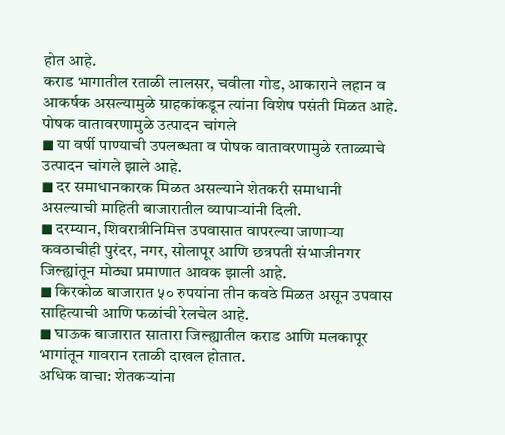होत आहे.
कराड भागातील रताळी लालसर, चवीला गोड, आकाराने लहान व आकर्षक असल्यामुळे ग्राहकांकडून त्यांना विशेष पसंती मिळत आहे.
पोषक वातावरणामुळे उत्पादन चांगले
◼ या वर्षी पाण्याची उपलब्धता व पोषक वातावरणामुळे रताळ्याचे उत्पादन चांगले झाले आहे.
◼ दर समाधानकारक मिळत असल्याने शेतकरी समाधानी असल्याची माहिती बाजारातील व्यापाऱ्यांनी दिली.
◼ दरम्यान, शिवरात्रीनिमित्त उपवासात वापरल्या जाणाऱ्या कवठाचीही पुरंदर, नगर, सोलापूर आणि छत्रपती संभाजीनगर जिल्ह्यांतून मोठ्या प्रमाणात आवक झाली आहे.
◼ किरकोळ बाजारात ५० रुपयांना तीन कवठे मिळत असून उपवास साहित्याची आणि फळांची रेलचेल आहे.
◼ घाऊक बाजारात सातारा जिल्ह्यातील कराड आणि मलकापूर भागांतून गावरान रताळी दाखल होतात.
अधिक वाचा: शेतकऱ्यांना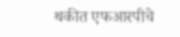थकीत एफआरपीचे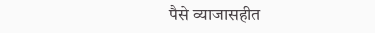पैसे व्याजासहीत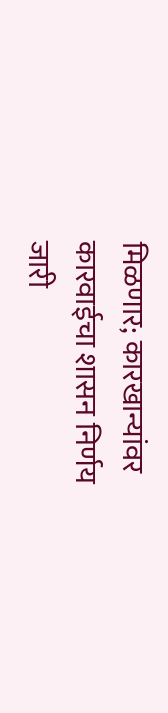मिळणार; कारखान्यांवर कारवाईचा शासन निर्णय जारी